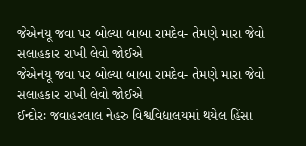જેએનયૂ જવા પર બોલ્યા બાબા રામદેવ- તેમણે મારા જેવો સલાહકાર રાખી લેવો જોઈએ
જેએનયૂ જવા પર બોલ્યા બાબા રામદેવ- તેમણે મારા જેવો સલાહકાર રાખી લેવો જોઈએ
ઈન્દોરઃ જવાહરલાલ નેહરુ વિશ્વવિદ્યાલયમાં થયેલ હિંસા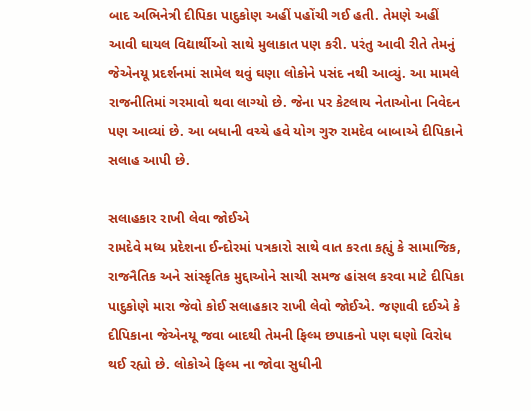બાદ અભિનેત્રી દીપિકા પાદુકોણ અહીં પહોંચી ગઈ હતી. તેમણે અહીં આવી ઘાયલ વિદ્યાર્થીઓ સાથે મુલાકાત પણ કરી. પરંતુ આવી રીતે તેમનું જેએનયૂ પ્રદર્શનમાં સામેલ થવું ઘણા લોકોને પસંદ નથી આવ્યું. આ મામલે રાજનીતિમાં ગરમાવો થવા લાગ્યો છે. જેના પર કેટલાય નેતાઓના નિવેદન પણ આવ્યાં છે. આ બધાની વચ્ચે હવે યોગ ગુરુ રામદેવ બાબાએ દીપિકાને સલાહ આપી છે.

સલાહકાર રાખી લેવા જોઈએ
રામદેવે મધ્ય પ્રદેશના ઈન્દોરમાં પત્રકારો સાથે વાત કરતા કહ્યું કે સામાજિક, રાજનૈતિક અને સાંસ્કૃતિક મુદ્દાઓને સાચી સમજ હાંસલ કરવા માટે દીપિકા પાદુકોણે મારા જેવો કોઈ સલાહકાર રાખી લેવો જોઈએ. જણાવી દઈએ કે દીપિકાના જેએનયૂ જવા બાદથી તેમની ફિલ્મ છપાકનો પણ ઘણો વિરોધ થઈ રહ્યો છે. લોકોએ ફિલ્મ ના જોવા સુધીની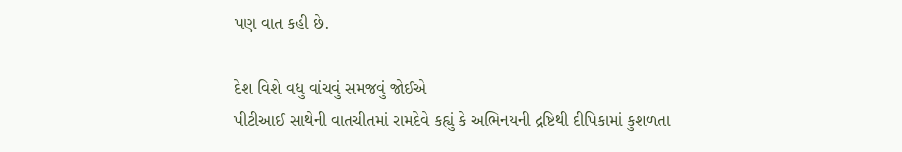પણ વાત કહી છે.

દેશ વિશે વધુ વાંચવું સમજવું જોઈએ
પીટીઆઈ સાથેની વાતચીતમાં રામદેવે કહ્યું કે અભિનયની દ્રષ્ટિથી દીપિકામાં કુશળતા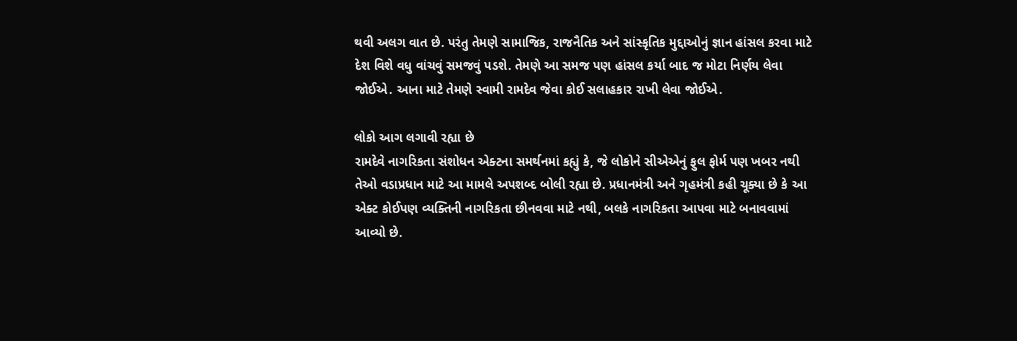થવી અલગ વાત છે. પરંતુ તેમણે સામાજિક, રાજનૈતિક અને સાંસ્કૃતિક મુદ્દાઓનું જ્ઞાન હાંસલ કરવા માટે દેશ વિશે વધુ વાંચવું સમજવું પડશે. તેમણે આ સમજ પણ હાંસલ કર્યા બાદ જ મોટા નિર્ણય લેવા જોઈએ. આના માટે તેમણે સ્વામી રામદેવ જેવા કોઈ સલાહકાર રાખી લેવા જોઈએ.

લોકો આગ લગાવી રહ્યા છે
રામદેવે નાગરિકતા સંશોધન એક્ટના સમર્થનમાં કહ્યું કે, જે લોકોને સીએએનું ફુલ ફોર્મ પણ ખબર નથી તેઓ વડાપ્રધાન માટે આ મામલે અપશબ્દ બોલી રહ્યા છે. પ્રધાનમંત્રી અને ગૃહમંત્રી કહી ચૂક્યા છે કે આ એક્ટ કોઈપણ વ્યક્તિની નાગરિકતા છીનવવા માટે નથી, બલકે નાગરિકતા આપવા માટે બનાવવામાં આવ્યો છે.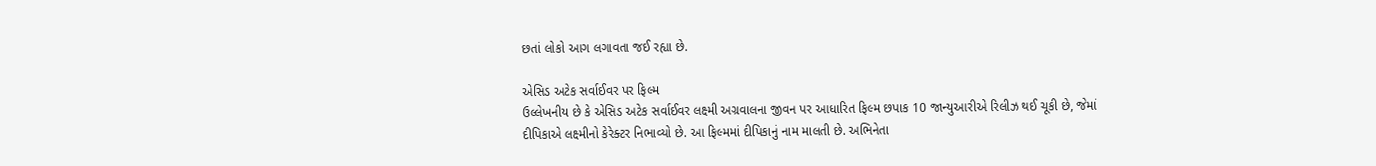છતાં લોકો આગ લગાવતા જઈ રહ્યા છે.

એસિડ અટેક સર્વાઈવર પર ફિલ્મ
ઉલ્લેખનીય છે કે એસિડ અટેક સર્વાઈવર લક્ષ્મી અગ્રવાલના જીવન પર આધારિત ફિલ્મ છપાક 10 જાન્યુઆરીએ રિલીઝ થઈ ચૂકી છે, જેમાં દીપિકાએ લક્ષ્મીનો કેરેક્ટર નિભાવ્યો છે. આ ફિલ્મમાં દીપિકાનું નામ માલતી છે. અભિનેતા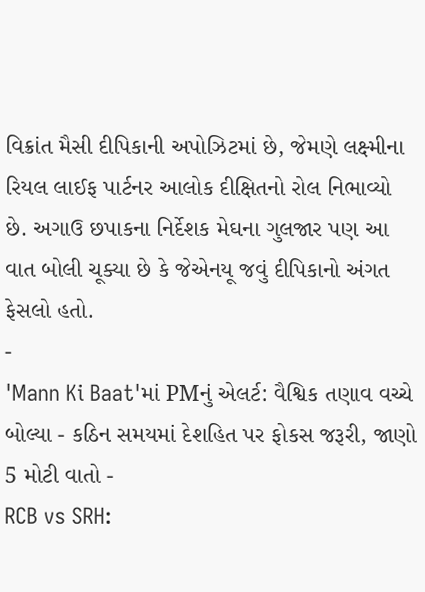વિક્રાંત મૈસી દીપિકાની અપોઝિટમાં છે, જેમણે લક્ષ્મીના રિયલ લાઈફ પાર્ટનર આલોક દીક્ષિતનો રોલ નિભાવ્યો છે. અગાઉ છપાકના નિર્દેશક મેઘના ગુલજાર પણ આ વાત બોલી ચૂક્યા છે કે જેએનયૂ જવું દીપિકાનો અંગત ફેસલો હતો.
-
'Mann Ki Baat'માં PMનું એલર્ટ: વૈશ્વિક તણાવ વચ્ચે બોલ્યા - કઠિન સમયમાં દેશહિત પર ફોકસ જરૂરી, જાણો 5 મોટી વાતો -
RCB vs SRH: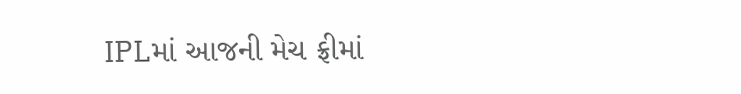IPLમાં આજની મેચ ફ્રીમાં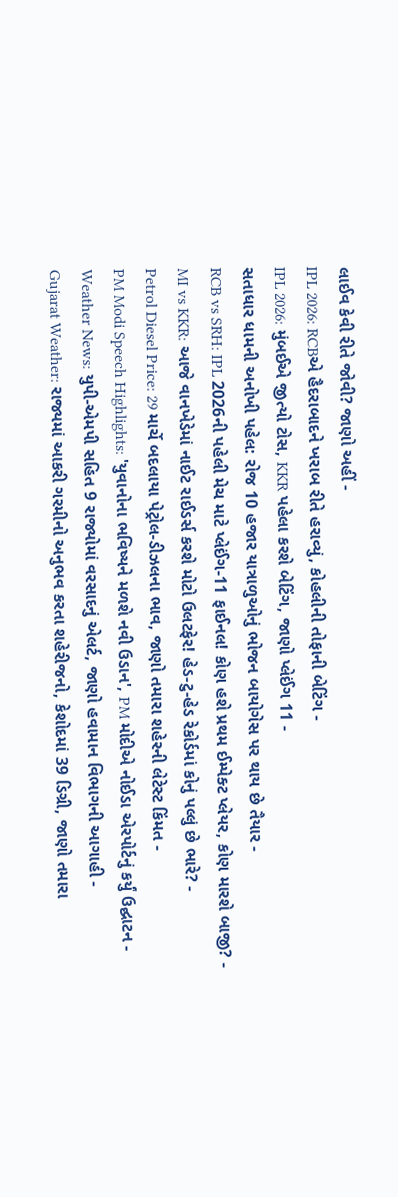લાઈવ કેવી રીતે જોવી? જાણો અહીં -
IPL 2026: RCBએ હૈદરાબાદને ખરાબ રીતે હરાવ્યું, કોહલીની તોફાની બેટિંગ -
IPL 2026: મુંબઈએ જીત્યો ટોસ, KKR પહેલા કરશે બેટિંગ, જાણો પ્લેઈંગ 11 -
સતાધાર ધામની અનોખી પહેલ: રોજ 10 હજાર યાત્રાળુઓનું ભોજન બાયોગેસ પર થાય છે તૈયાર -
RCB vs SRH: IPL 2026ની પહેલી મેચ માટે પ્લેઈંગ-11 ફાઈનલ! કોણ હશે પ્રથમ ઈમ્પેક્ટ પ્લેયર, કોણ મારશે બાજી? -
MI vs KKR: આજે વાનખેડેમાં નાઈટ રાઈડર્સ કરશે મોટો ઉલટફેર! હેડ-ટુ-હેડ રેકોર્ડમાં કોનું પલ્લું છે ભારે? -
Petrol Diesel Price: 29 માર્ચે બદલાયા પેટ્રોલ-ડીઝલના ભાવ, જાણો તમારા શહેરની લેટેસ્ટ કિંમત -
PM Modi Speech Highlights: 'યુવાનોના ભવિષ્યને મળશે નવી ઉડાન', PM મોદીએ નોઈડા એરપોર્ટનું કર્યું ઉદ્ઘાટન -
Weather News: યુપી-એમપી સહિત 9 રાજ્યોમાં વરસાદનું એલર્ટ, જાણો હવામાન વિભાગની આગાહી -
Gujarat Weather: રાજ્યમાં આકરી ગરમીનો અનુભવ કરતા શહેરીજનો, કેશોદમાં 39 ડિગ્રી, જાણો તમારા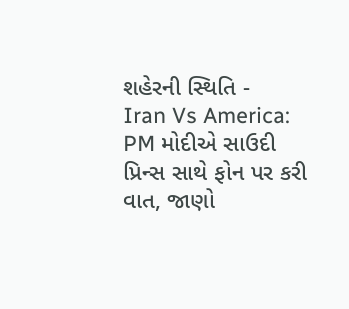શહેરની સ્થિતિ -
Iran Vs America: PM મોદીએ સાઉદી પ્રિન્સ સાથે ફોન પર કરી વાત, જાણો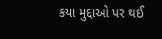કયા મુદ્દાઓ પર થઈ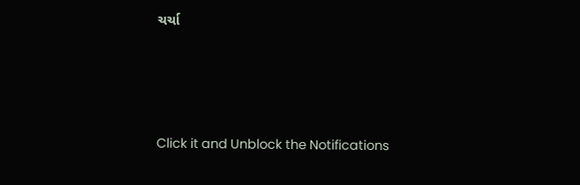ચર્ચા






Click it and Unblock the Notifications